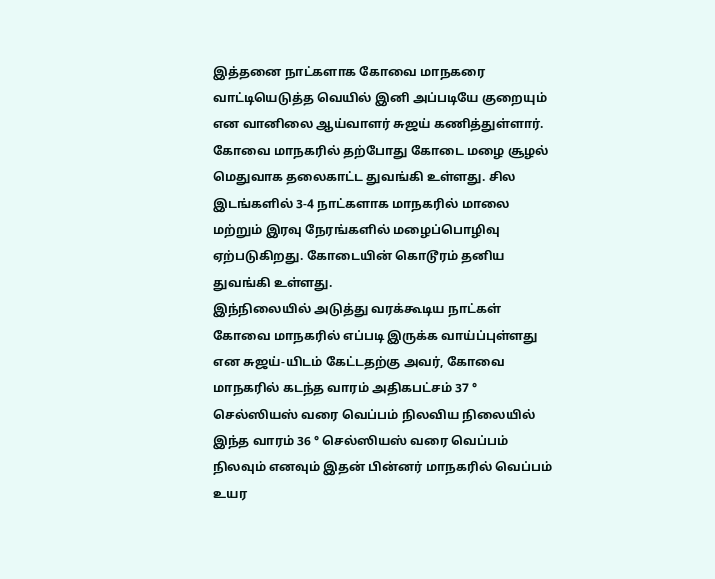இத்தனை நாட்களாக கோவை மாநகரை வாட்டியெடுத்த வெயில் இனி அப்படியே குறையும் என வானிலை ஆய்வாளர் சுஜய் கணித்துள்ளார்.
கோவை மாநகரில் தற்போது கோடை மழை சூழல் மெதுவாக தலைகாட்ட துவங்கி உள்ளது. சில இடங்களில் 3-4 நாட்களாக மாநகரில் மாலை மற்றும் இரவு நேரங்களில் மழைப்பொழிவு ஏற்படுகிறது. கோடையின் கொடூரம் தனிய துவங்கி உள்ளது.
இந்நிலையில் அடுத்து வரக்கூடிய நாட்கள் கோவை மாநகரில் எப்படி இருக்க வாய்ப்புள்ளது என சுஜய்-யிடம் கேட்டதற்கு அவர், கோவை மாநகரில் கடந்த வாரம் அதிகபட்சம் 37 ° செல்ஸியஸ் வரை வெப்பம் நிலவிய நிலையில் இந்த வாரம் 36 ° செல்ஸியஸ் வரை வெப்பம் நிலவும் எனவும் இதன் பின்னர் மாநகரில் வெப்பம் உயர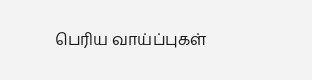பெரிய வாய்ப்புகள்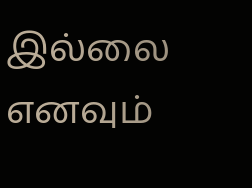இல்லை எனவும்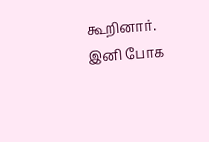கூறினார்.
இனி போக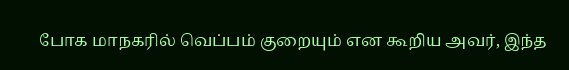போக மாநகரில் வெப்பம் குறையும் என கூறிய அவர், இந்த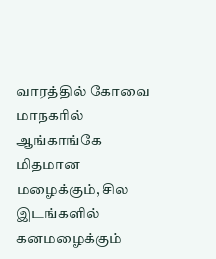வாரத்தில் கோவை மாநகரில் ஆங்காங்கே மிதமான மழைக்கும், சில இடங்களில் கனமழைக்கும்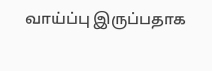வாய்ப்பு இருப்பதாக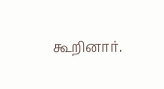கூறினார்.